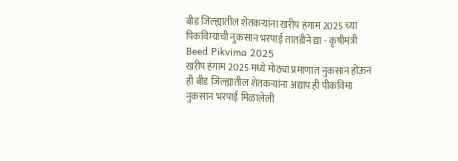बीड जिल्ह्यातील शेतकऱ्यांना खरीप हंगाम 2025 च्या पिकविम्याची नुकसान भरपाई तातडीने द्या - कृषीमंत्री
Beed Pikvima 2025
खरीप हंगाम 2025 मध्ये मोठ्या प्रमाणात नुकसान होऊन ही बीड जिल्ह्यातील शेतकऱ्यांना अद्याप ही पीकविमा नुकसान भरपाई मिळालेली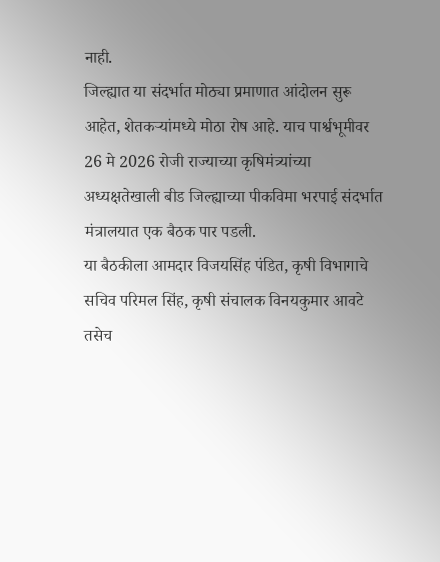नाही.
जिल्ह्यात या संदर्भात मोठ्या प्रमाणात आंदोलन सुरू आहेत, शेतकऱ्यांमध्ये मोठा रोष आहे. याच पार्श्वभूमीवर 26 मे 2026 रोजी राज्याच्या कृषिमंत्र्यांच्या अध्यक्षतेखाली बीड जिल्ह्याच्या पीकविमा भरपाई संदर्भात मंत्रालयात एक बैठक पार पडली.
या बैठकीला आमदार विजयसिंह पंडित, कृषी विभागाचे सचिव परिमल सिंह, कृषी संचालक विनयकुमार आवटे तसेच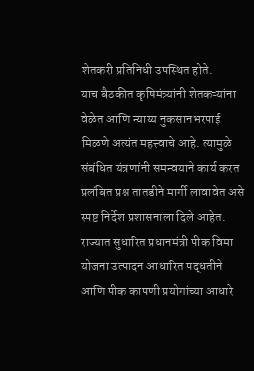शेतकरी प्रतिनिधी उपस्थित होते.
याच बैठकीत कृषिमंत्र्यांनी शेतकऱ्यांना वेळेत आणि न्याय्य नुकसानभरपाई मिळणे अत्यंत महत्त्वाचे आहे. त्यामुळे संबंधित यंत्रणांनी समन्वयाने कार्य करत प्रलंबित प्रश्न तातडीने मार्गी लावावेत असे स्पष्ट निर्देश प्रशासनाला दिले आहेत.
राज्यात सुधारित प्रधानमंत्री पीक विमा योजना उत्पादन आधारित पद्धतीने आणि पीक कापणी प्रयोगांच्या आधारे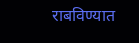राबविण्यात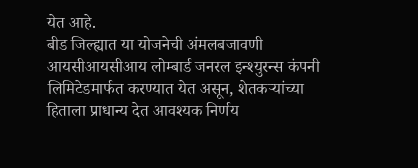येत आहे.
बीड जिल्ह्यात या योजनेची अंमलबजावणी आयसीआयसीआय लोम्बार्ड जनरल इन्श्युरन्स कंपनी लिमिटेडमार्फत करण्यात येत असून, शेतकऱ्यांच्या हिताला प्राधान्य देत आवश्यक निर्णय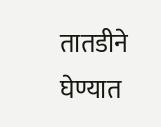तातडीने घेण्यात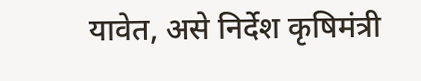यावेत, असे निर्देश कृषिमंत्री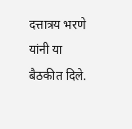दत्तात्रय भरणे यांनी या बैठकीत दिले.